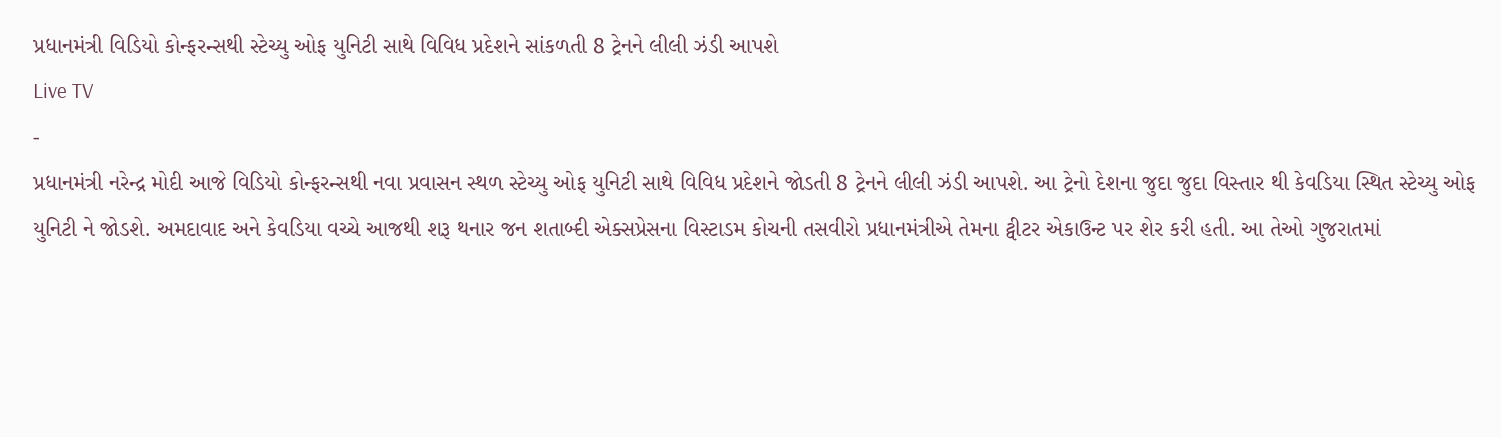પ્રધાનમંત્રી વિડિયો કોન્ફરન્સથી સ્ટેચ્યુ ઓફ યુનિટી સાથે વિવિધ પ્રદેશને સાંકળતી 8 ટ્રેનને લીલી ઝંડી આપશે
Live TV
-
પ્રધાનમંત્રી નરેન્દ્ર મોદી આજે વિડિયો કોન્ફરન્સથી નવા પ્રવાસન સ્થળ સ્ટેચ્યુ ઓફ યુનિટી સાથે વિવિધ પ્રદેશને જોડતી 8 ટ્રેનને લીલી ઝંડી આપશે. આ ટ્રેનો દેશના જુદા જુદા વિસ્તાર થી કેવડિયા સ્થિત સ્ટેચ્યુ ઓફ યુનિટી ને જોડશે. અમદાવાદ અને કેવડિયા વચ્ચે આજથી શરૂ થનાર જન શતાબ્દી એક્સપ્રેસના વિસ્ટાડમ કોચની તસવીરો પ્રધાનમંત્રીએ તેમના ટ્વીટર એકાઉન્ટ પર શેર કરી હતી. આ તેઓ ગુજરાતમાં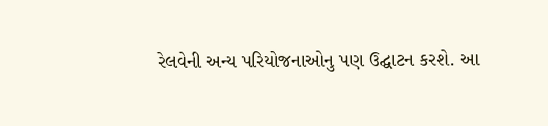રેલવેની અન્ય પરિયોજનાઓનુ પણ ઉદ્ઘાટન કરશે. આ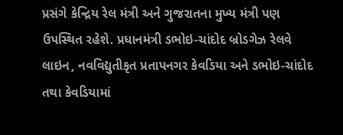પ્રસંગે કેન્દ્રિય રેલ મંત્રી અને ગુજરાતના મુખ્ય મંત્રી પણ ઉપસ્થિત રહેશે. પ્રધાનમંત્રી ડભોઇ-ચાંદોદ બ્રોડગેઝ રેલવે લાઇન, નવવિદ્યુતીકૃત પ્રતાપનગર કેવડિયા અને ડભોઇ-ચાંદોદ તથા કેવડિયામાં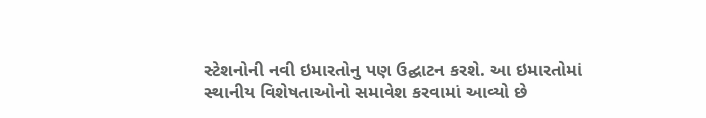સ્ટેશનોની નવી ઇમારતોનુ પણ ઉદ્ઘાટન કરશે. આ ઇમારતોમાં સ્થાનીય વિશેષતાઓનો સમાવેશ કરવામાં આવ્યો છે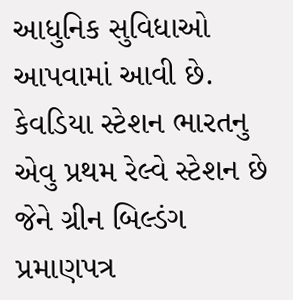આધુનિક સુવિધાઓ આપવામાં આવી છે. કેવડિયા સ્ટેશન ભારતનુ એવુ પ્રથમ રેલ્વે સ્ટેશન છે જેને ગ્રીન બિલ્ડંગ પ્રમાણપત્ર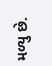મળ્યુ છે.